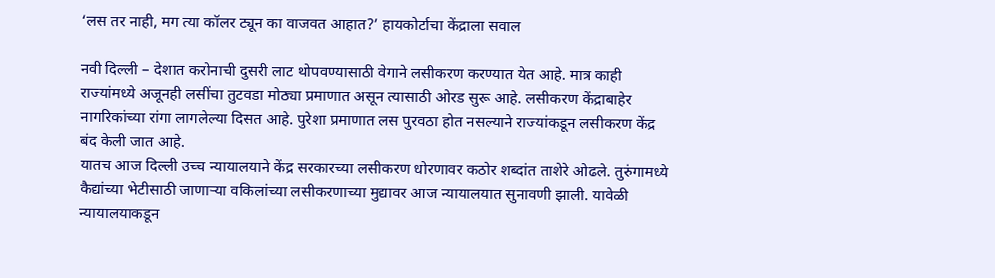‘लस तर नाही, मग त्या कॉलर ट्यून का वाजवत आहात?’ हायकोर्टाचा केंद्राला सवाल

नवी दिल्ली – देशात करोनाची दुसरी लाट थोपवण्यासाठी वेगाने लसीकरण करण्यात येत आहे. मात्र काही राज्यांमध्ये अजूनही लसींचा तुटवडा मोठ्या प्रमाणात असून त्यासाठी ओरड सुरू आहे. लसीकरण केंद्राबाहेर नागरिकांच्या रांगा लागलेल्या दिसत आहे. पुरेशा प्रमाणात लस पुरवठा होत नसल्याने राज्यांकडून लसीकरण केंद्र बंद केली जात आहे.
यातच आज दिल्ली उच्च न्यायालयाने केंद्र सरकारच्या लसीकरण धोरणावर कठोर शब्दांत ताशेरे ओढले. तुरुंगामध्ये कैद्यांच्या भेटीसाठी जाणाऱ्या वकिलांच्या लसीकरणाच्या मुद्यावर आज न्यायालयात सुनावणी झाली. यावेळी न्यायालयाकडून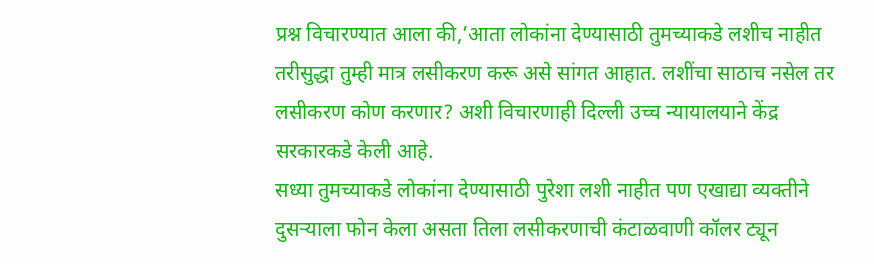प्रश्न विचारण्यात आला की,’आता लोकांना देण्यासाठी तुमच्याकडे लशीच नाहीत तरीसुद्धा तुम्ही मात्र लसीकरण करू असे सांगत आहात. लशींचा साठाच नसेल तर लसीकरण कोण करणार? अशी विचारणाही दिल्ली उच्च न्यायालयाने केंद्र सरकारकडे केली आहे.
सध्या तुमच्याकडे लोकांना देण्यासाठी पुरेशा लशी नाहीत पण एखाद्या व्यक्तीने दुसऱ्याला फोन केला असता तिला लसीकरणाची कंटाळवाणी कॉलर ट्यून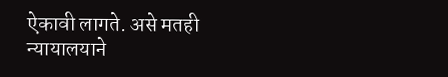ऐकावी लागते. असे मतही न्यायालयाने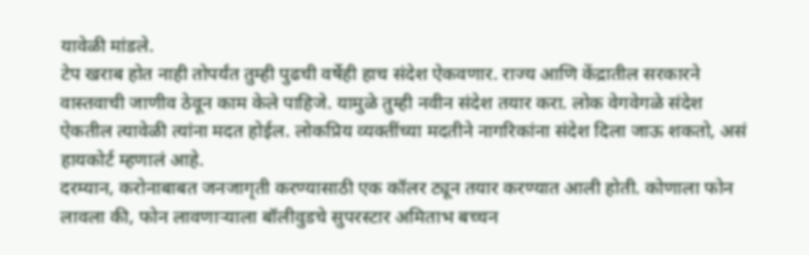यावेळी मांडले.
टेप खराब होत नाही तोपर्यंत तुम्ही पुढची वर्षेही हाच संदेश ऐकवणार. राज्य आणि केंद्रातील सरकारने वास्तवाची जाणीव ठेवून काम केले पाहिजे. यामुळे तुम्ही नवीन संदेश तयार करा. लोक वेगवेगळे संदेश ऐकतील त्यावेळी त्यांना मदत होईल. लोकप्रिय व्यक्तींच्या मदतीने नागरिकांना संदेश दिला जाऊ शकतो, असं हायकोर्ट म्हणालं आहे.
दरम्यान, करोनाबाबत जनजागृती करण्यासाठी एक कॉलर ट्यून तयार करण्यात आली होती. कोणाला फोन लावला की, फोन लावणाऱ्याला बॉलीवुडचे सुपरस्टार अमिताभ बच्चन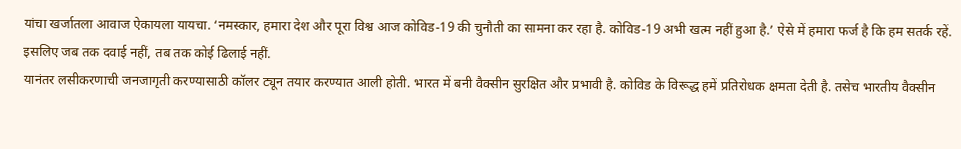यांचा खर्जातला आवाज ऐकायला यायचा. ‘नमस्कार, हमारा देश और पूरा विश्व आज कोविड-19 की चुनौती का सामना कर रहा है. कोविड-19 अभी खत्म नहीं हुआ है.’ ऐसे में हमारा फर्ज है कि हम सतर्क रहें. इसलिए जब तक दवाई नहीं, तब तक कोई ढिलाई नहीं.
यानंतर लसीकरणाची जनजागृती करण्यासाठी कॉलर ट्यून तयार करण्यात आली होती. भारत में बनी वैक्सीन सुरक्षित और प्रभावी है. कोविड के विरूद्ध हमें प्रतिरोधक क्षमता देती है. तसेच भारतीय वैक्सीन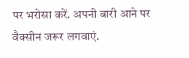पर भरोसा करें. अपनी बारी आने पर वैक्सीन जरूर लगवाएं.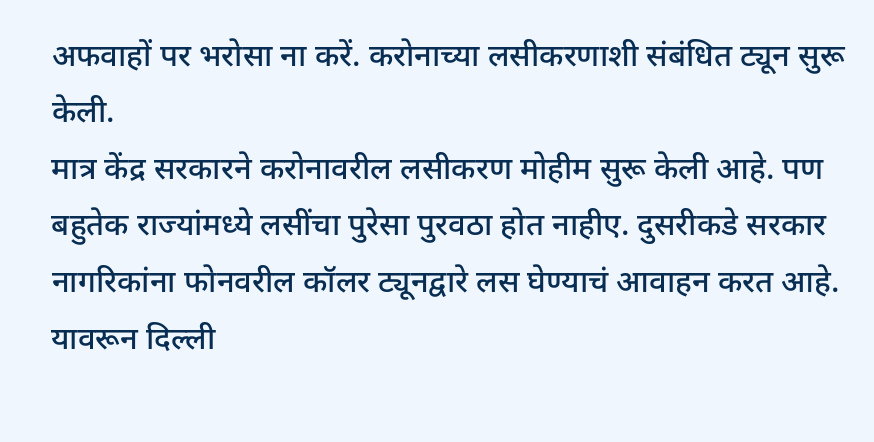अफवाहों पर भरोसा ना करें. करोनाच्या लसीकरणाशी संबंधित ट्यून सुरू केली.
मात्र केंद्र सरकारने करोनावरील लसीकरण मोहीम सुरू केली आहे. पण बहुतेक राज्यांमध्ये लसींचा पुरेसा पुरवठा होत नाहीए. दुसरीकडे सरकार नागरिकांना फोनवरील कॉलर ट्यूनद्वारे लस घेण्याचं आवाहन करत आहे. यावरून दिल्ली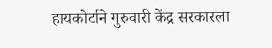हायकोर्टाने गुरुवारी केंद्र सरकारला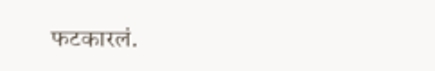फटकारलं.